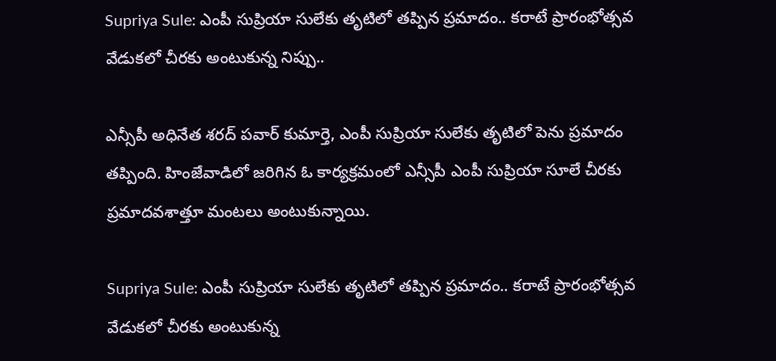Supriya Sule: ఎంపీ సుప్రియా సులేకు తృటిలో తప్పిన ప్రమాదం.. కరాటే ప్రారంభోత్సవ వేడుకలో చీరకు అంటుకున్న నిప్పు..

ఎన్సీపీ అధినేత శరద్‌ పవార్‌ కుమార్తె, ఎంపీ సుప్రియా సులేకు తృటిలో పెను ప్రమాదం తప్పింది. హింజేవాడిలో జరిగిన ఓ కార్యక్రమంలో ఎన్సీపీ ఎంపీ సుప్రియా సూలే చీరకు ప్రమాదవశాత్తూ మంటలు అంటుకున్నాయి.

Supriya Sule: ఎంపీ సుప్రియా సులేకు తృటిలో తప్పిన ప్రమాదం.. కరాటే ప్రారంభోత్సవ వేడుకలో చీరకు అంటుకున్న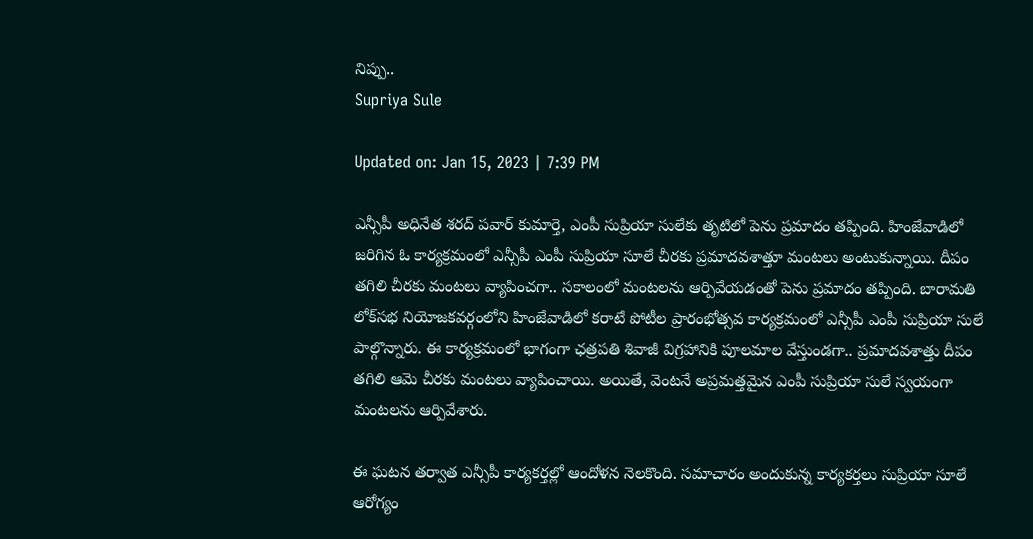నిప్పు..
Supriya Sule

Updated on: Jan 15, 2023 | 7:39 PM

ఎన్సీపీ అధినేత శరద్‌ పవార్‌ కుమార్తె, ఎంపీ సుప్రియా సులేకు తృటిలో పెను ప్రమాదం తప్పింది. హింజేవాడిలో జరిగిన ఓ కార్యక్రమంలో ఎన్సీపీ ఎంపీ సుప్రియా సూలే చీరకు ప్రమాదవశాత్తూ మంటలు అంటుకున్నాయి. దీపం తగిలి చీరకు మంటలు వ్యాపించగా.. సకాలంలో మంటలను ఆర్పివేయడంతో పెను ప్రమాదం తప్పింది. బారామతి లోక్‌సభ నియోజకవర్గంలోని హింజేవాడిలో కరాటే పోటీల ప్రారంభోత్సవ కార్యక్రమంలో ఎన్సీపీ ఎంపీ సుప్రియా సులే పాల్గొన్నారు. ఈ కార్యక్రమంలో భాగంగా ఛత్రపతి శివాజీ విగ్రహానికి పూలమాల వేస్తుండగా.. ప్రమాదవశాత్తు దీపం తగిలి ఆమె చీరకు మంటలు వ్యాపించాయి. అయితే, వెంటనే అప్రమత్తమైన ఎంపీ సుప్రియా సులే స్వయంగా మంటలను ఆర్పివేశారు.

ఈ ఘటన తర్వాత ఎన్సీపీ కార్యకర్తల్లో ఆందోళన నెలకొంది. సమాచారం అందుకున్న కార్యకర్తలు సుప్రియా సూలే ఆరోగ్యం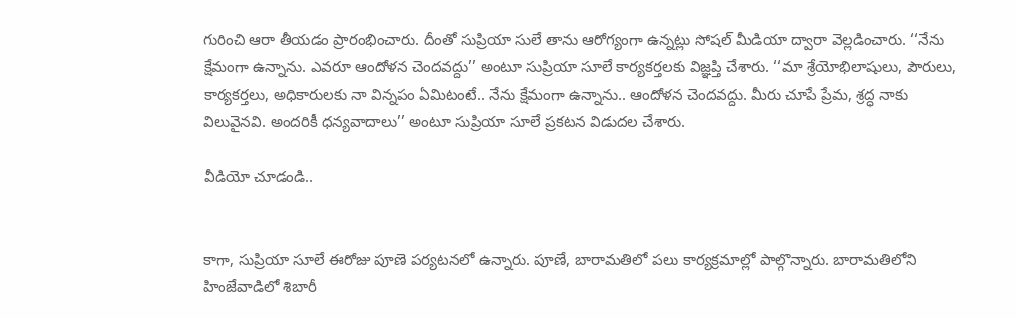గురించి ఆరా తీయడం ప్రారంభించారు. దీంతో సుప్రియా సులే తాను ఆరోగ్యంగా ఉన్నట్లు సోషల్ మీడియా ద్వారా వెల్లడించారు. ‘‘నేను క్షేమంగా ఉన్నాను. ఎవరూ ఆందోళన చెందవద్దు’’ అంటూ సుప్రియా సూలే కార్యకర్తలకు విజ్ఞప్తి చేశారు. ‘‘మా శ్రేయోభిలాషులు, పౌరులు, కార్యకర్తలు, అధికారులకు నా విన్నపం ఏమిటంటే.. నేను క్షేమంగా ఉన్నాను.. ఆందోళన చెందవద్దు. మీరు చూపే ప్రేమ, శ్రద్ధ నాకు విలువైనవి. అందరికీ ధన్యవాదాలు’’ అంటూ సుప్రియా సూలే ప్రకటన విడుదల చేశారు.

వీడియో చూడండి..


కాగా, సుప్రియా సూలే ఈరోజు పూణె పర్యటనలో ఉన్నారు. పూణే, బారామతిలో పలు కార్యక్రమాల్లో పాల్గొన్నారు. బారామతిలోని హింజేవాడిలో శిబారీ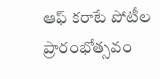ఆఫ్ కరాటే పోటీల ప్రారంభోత్సవం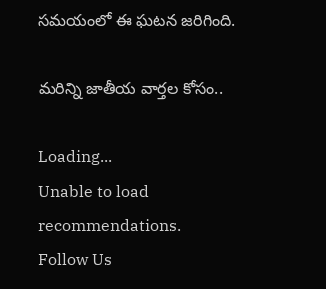సమయంలో ఈ ఘటన జరిగింది.

మరిన్ని జాతీయ వార్తల కోసం..

Loading...
Unable to load recommendations.
Follow Us